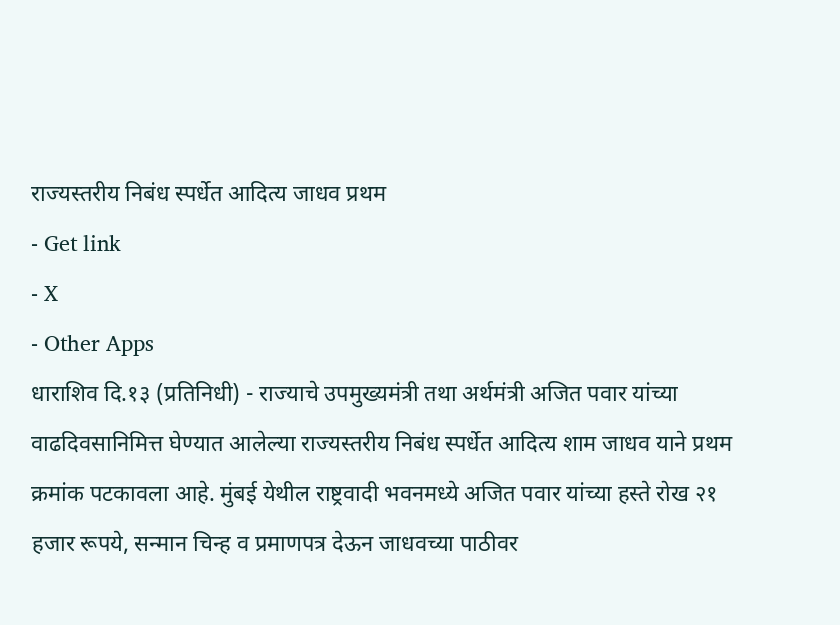राज्यस्तरीय निबंध स्पर्धेत आदित्य जाधव प्रथम
- Get link
- X
- Other Apps
धाराशिव दि.१३ (प्रतिनिधी) - राज्याचे उपमुख्यमंत्री तथा अर्थमंत्री अजित पवार यांच्या वाढदिवसानिमित्त घेण्यात आलेल्या राज्यस्तरीय निबंध स्पर्धेत आदित्य शाम जाधव याने प्रथम क्रमांक पटकावला आहे. मुंबई येथील राष्ट्रवादी भवनमध्ये अजित पवार यांच्या हस्ते रोख २१ हजार रूपये, सन्मान चिन्ह व प्रमाणपत्र देऊन जाधवच्या पाठीवर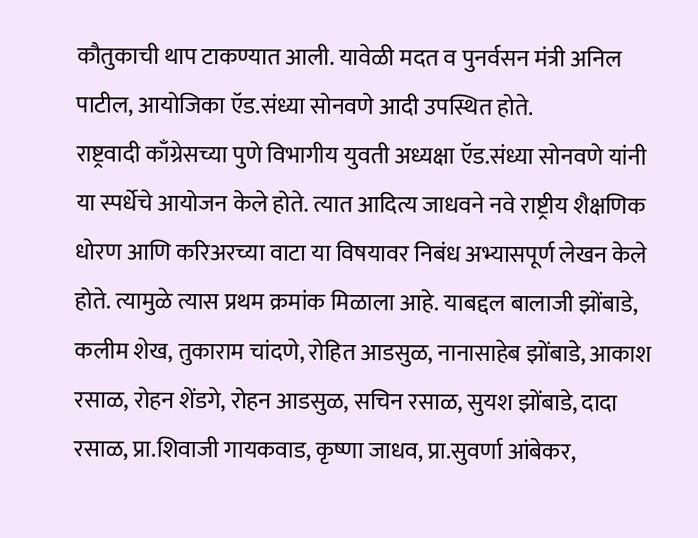कौतुकाची थाप टाकण्यात आली. यावेळी मदत व पुनर्वसन मंत्री अनिल पाटील, आयोजिका ऍड.संध्या सोनवणे आदी उपस्थित होते.
राष्ट्रवादी काँग्रेसच्या पुणे विभागीय युवती अध्यक्षा ऍड.संध्या सोनवणे यांनी या स्पर्धेचे आयोजन केले होते. त्यात आदित्य जाधवने नवे राष्ट्रीय शैक्षणिक धोरण आणि करिअरच्या वाटा या विषयावर निबंध अभ्यासपूर्ण लेखन केले होते. त्यामुळे त्यास प्रथम क्रमांक मिळाला आहे. याबद्दल बालाजी झोंबाडे, कलीम शेख, तुकाराम चांदणे, रोहित आडसुळ, नानासाहेब झोंबाडे, आकाश रसाळ, रोहन शेंडगे, रोहन आडसुळ, सचिन रसाळ, सुयश झोंबाडे, दादा रसाळ, प्रा.शिवाजी गायकवाड, कृष्णा जाधव, प्रा.सुवर्णा आंबेकर,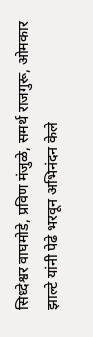सिध्देश्वर वाघमोडे, प्रविण मंजुळे, समर्थ राजगुरू, ओमकार झाल्टे यांनी पेढे भरवून अभिनंदन केले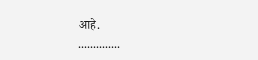आहे.
..............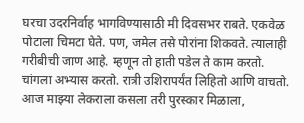घरचा उदरनिर्वाह भागविण्यासाठी मी दिवसभर राबते. एकवेळ पोटाला चिमटा घेते. पण, जमेल तसे पोरांना शिकवते. त्यालाही गरीबीची जाण आहे. म्हणून तो हाती पडेल ते काम करतो. चांगला अभ्यास करतो. रात्री उशिरापर्यंत लिहितो आणि वाचतो. आज माझ्या लेकराला कसला तरी पुरस्कार मिळाला,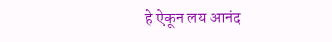हे ऐकून लय आनंद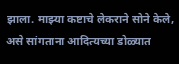झाला. माझ्या कष्टाचे लेकराने सोने केले, असे सांगताना आदित्यच्या डोळ्यात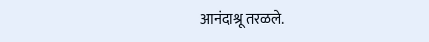आनंदाश्रू तरळले.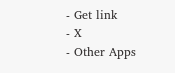- Get link
- X
- Other Apps